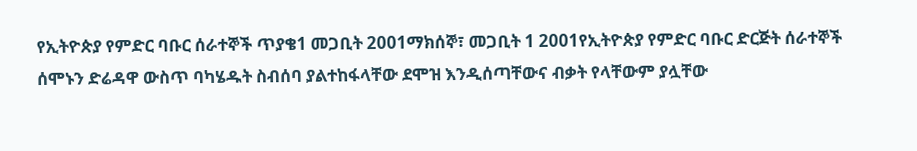የኢትዮጵያ የምድር ባቡር ሰራተኞች ጥያቄ1 መጋቢት 2001ማክሰኞ፣ መጋቢት 1 2001የኢትዮጵያ የምድር ባቡር ድርጅት ሰራተኞች ሰሞኑን ድሬዳዋ ውስጥ ባካሄዱት ስብሰባ ያልተከፋላቸው ደሞዝ እንዲሰጣቸውና ብቃት የላቸውም ያሏቸው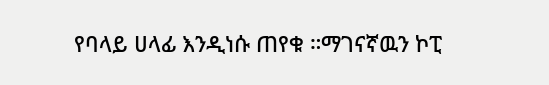የባላይ ሀላፊ እንዲነሱ ጠየቁ ።ማገናኛዉን ኮፒ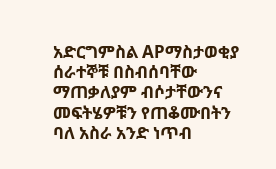አድርግምስል APማስታወቂያ ሰራተኞቹ በስብሰባቸው ማጠቃለያም ብሶታቸውንና መፍትሄዎቹን የጠቆሙበትን ባለ አስራ አንድ ነጥብ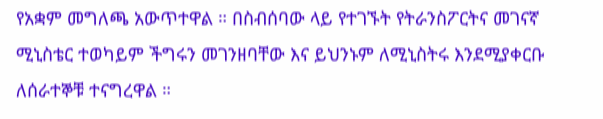የአቋም መግለጫ አውጥተዋል ። በስብሰባው ላይ የተገኙት የትራንስፖርትና መገናኛ ሚኒስቴር ተወካይም ችግሩን መገንዘባቸው እና ይህንኑም ለሚኒስትሩ እንደሚያቀርቡ ለሰራተኞቹ ተናግረዋል ።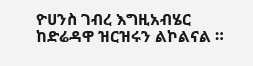ዮሀንስ ገብረ እግዚአብሄር ከድሬዳዋ ዝርዝሩን ልኮልናል ።